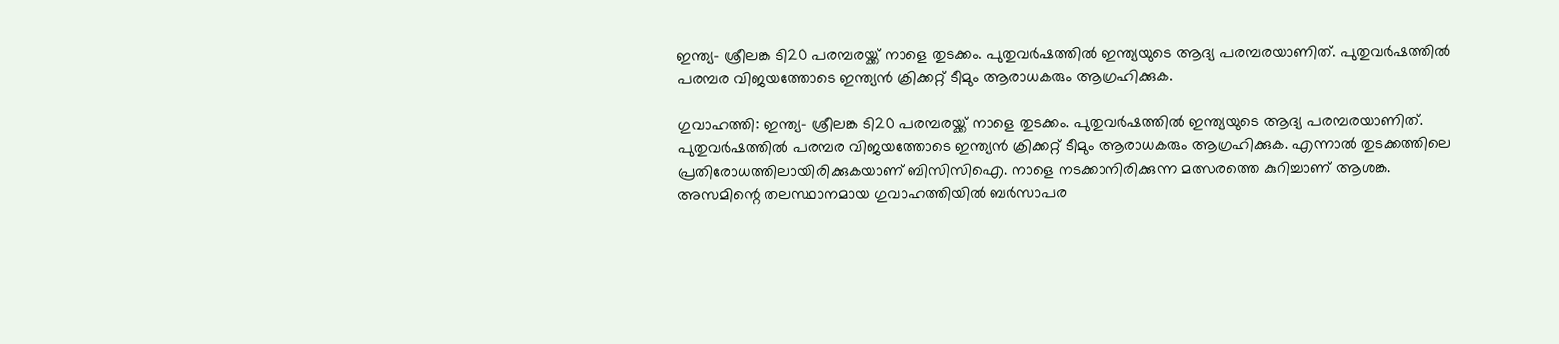ഇന്ത്യ- ശ്രീലങ്ക ടി20 പരമ്പരയ്ക്ക് നാളെ തുടക്കം. പുതുവര്‍ഷത്തില്‍ ഇന്ത്യയുടെ ആദ്യ പരമ്പരയാണിത്. പുതുവര്‍ഷത്തില്‍ പരമ്പര വിജയത്തോടെ ഇന്ത്യന്‍ ക്രിക്കറ്റ് ടീമും ആരാധകരും ആഗ്രഹിക്കുക.

ഗുവാഹത്തി: ഇന്ത്യ- ശ്രീലങ്ക ടി20 പരമ്പരയ്ക്ക് നാളെ തുടക്കം. പുതുവര്‍ഷത്തില്‍ ഇന്ത്യയുടെ ആദ്യ പരമ്പരയാണിത്. പുതുവര്‍ഷത്തില്‍ പരമ്പര വിജയത്തോടെ ഇന്ത്യന്‍ ക്രിക്കറ്റ് ടീമും ആരാധകരും ആഗ്രഹിക്കുക. എന്നാല്‍ തുടക്കത്തിലെ പ്രതിരോധത്തിലായിരിക്കുകയാണ് ബിസിസിഐ. നാളെ നടക്കാനിരിക്കുന്ന മത്സരത്തെ കുറിച്ചാണ് ആശങ്ക. അസമിന്റെ തലസ്ഥാനമായ ഗുവാഹത്തിയില്‍ ബര്‍സാപര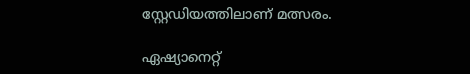സ്റ്റേഡിയത്തിലാണ് മത്സരം.

ഏഷ്യാനെറ്റ്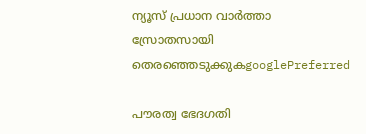ന്യൂസ് പ്രധാന വാർത്താ സ്രോതസായി തെരഞ്ഞെടുക്കുകgooglePreferred

പൗരത്വ ഭേദഗതി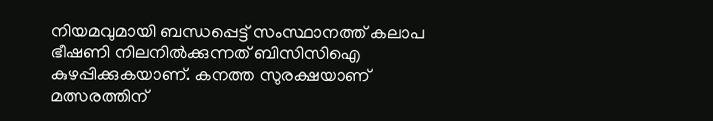നിയമവുമായി ബന്ധപ്പെട്ട് സംസ്ഥാനത്ത് കലാപ ഭീഷണി നിലനില്‍ക്കുന്നത് ബിസിസിഐ കുഴപ്പിക്കുകയാണ്. കനത്ത സുരക്ഷയാണ് മത്സരത്തിന്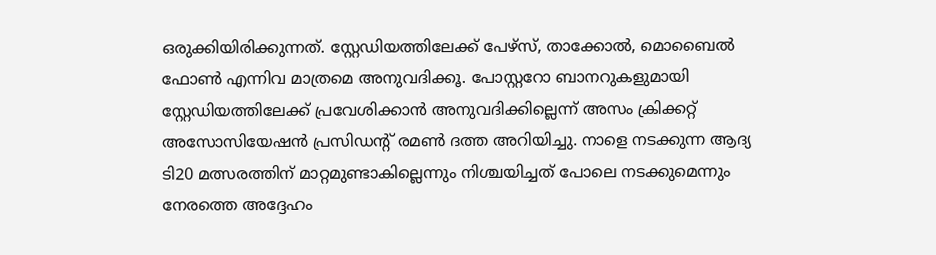ഒരുക്കിയിരിക്കുന്നത്. സ്റ്റേഡിയത്തിലേക്ക് പേഴ്സ്, താക്കോല്‍, മൊബൈല്‍ ഫോണ്‍ എന്നിവ മാത്രമെ അനുവദിക്കൂ. പോസ്റ്ററോ ബാനറുകളുമായി സ്റ്റേഡിയത്തിലേക്ക് പ്രവേശിക്കാന്‍ അനുവദിക്കില്ലെന്ന് അസം ക്രിക്കറ്റ് അസോസിയേഷന്‍ പ്രസിഡന്‍റ് രമണ്‍ ദത്ത അറിയിച്ചു. നാളെ നടക്കുന്ന ആദ്യ ടി20 മത്സരത്തിന് മാറ്റമുണ്ടാകില്ലെന്നും നിശ്ചയിച്ചത് പോലെ നടക്കുമെന്നും നേരത്തെ അദ്ദേഹം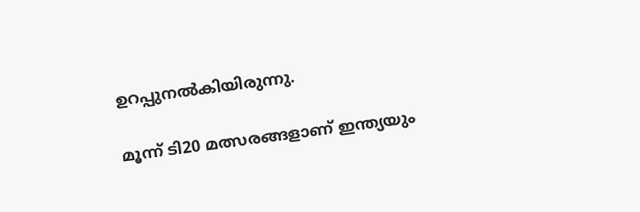ഉറപ്പുനല്‍കിയിരുന്നു.

മൂന്ന് ടി20 മത്സരങ്ങളാണ് ഇന്ത്യയും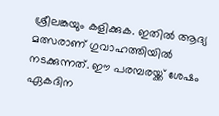ശ്രീലങ്കയും കളിക്കുക. ഇതില്‍ ആദ്യ മത്സരാണ് ഗുവാഹത്തിയില്‍ നടക്കുന്നത്. ഈ പരമ്പരയ്ക്ക് ശേഷം ഏകദിന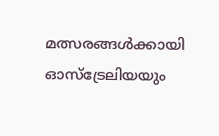മത്സരങ്ങള്‍ക്കായി ഓസ്‌ട്രേലിയയും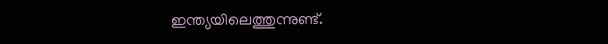ഇന്ത്യയിലെത്തുന്നുണ്ട്.